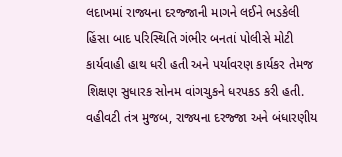લદાખમાં રાજ્યના દરજ્જાની માગને લઈને ભડકેલી હિંસા બાદ પરિસ્થિતિ ગંભીર બનતાં પોલીસે મોટી કાર્યવાહી હાથ ધરી હતી અને પર્યાવરણ કાર્યકર તેમજ શિક્ષણ સુધારક સોનમ વાંગચુકને ધરપકડ કરી હતી. વહીવટી તંત્ર મુજબ, રાજ્યના દરજ્જા અને બંધારણીય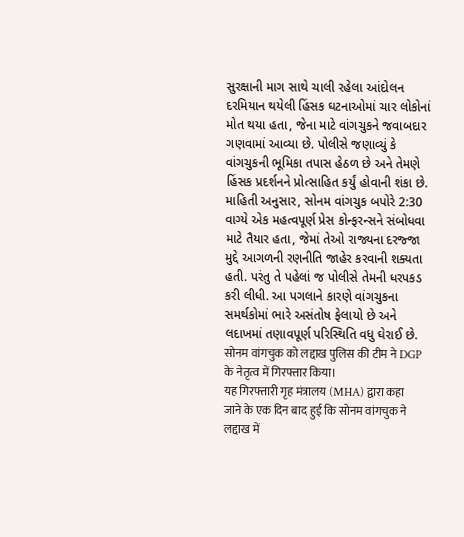સુરક્ષાની માગ સાથે ચાલી રહેલા આંદોલન દરમિયાન થયેલી હિંસક ઘટનાઓમાં ચાર લોકોનાં મોત થયા હતા, જેના માટે વાંગચુકને જવાબદાર ગણવામાં આવ્યા છે. પોલીસે જણાવ્યું કે વાંગચુકની ભૂમિકા તપાસ હેઠળ છે અને તેમણે હિંસક પ્રદર્શનને પ્રોત્સાહિત કર્યું હોવાની શંકા છે.
માહિતી અનુસાર, સોનમ વાંગચુક બપોરે 2:30 વાગ્યે એક મહત્વપૂર્ણ પ્રેસ કોન્ફરન્સને સંબોધવા માટે તૈયાર હતા, જેમાં તેઓ રાજ્યના દરજ્જા મુદ્દે આગળની રણનીતિ જાહેર કરવાની શક્યતા હતી. પરંતુ તે પહેલાં જ પોલીસે તેમની ધરપકડ કરી લીધી. આ પગલાને કારણે વાંગચુકના સમર્થકોમાં ભારે અસંતોષ ફેલાયો છે અને લદાખમાં તણાવપૂર્ણ પરિસ્થિતિ વધુ ઘેરાઈ છે.
सोनम वांगचुक को लद्दाख पुलिस की टीम ने DGP के नेतृत्व में गिरफ्तार किया।
यह गिरफ्तारी गृह मंत्रालय (MHA) द्वारा कहा जाने के एक दिन बाद हुई कि सोनम वांगचुक ने लद्दाख में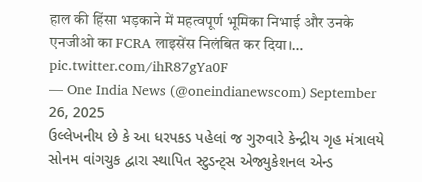हाल की हिंसा भड़काने में महत्वपूर्ण भूमिका निभाई और उनके एनजीओ का FCRA लाइसेंस निलंबित कर दिया।… pic.twitter.com/ihR87gYa0F
— One India News (@oneindianewscom) September 26, 2025
ઉલ્લેખનીય છે કે આ ધરપકડ પહેલાં જ ગુરુવારે કેન્દ્રીય ગૃહ મંત્રાલયે સોનમ વાંગચુક દ્વારા સ્થાપિત સ્ટુડન્ટ્સ એજ્યુકેશનલ એન્ડ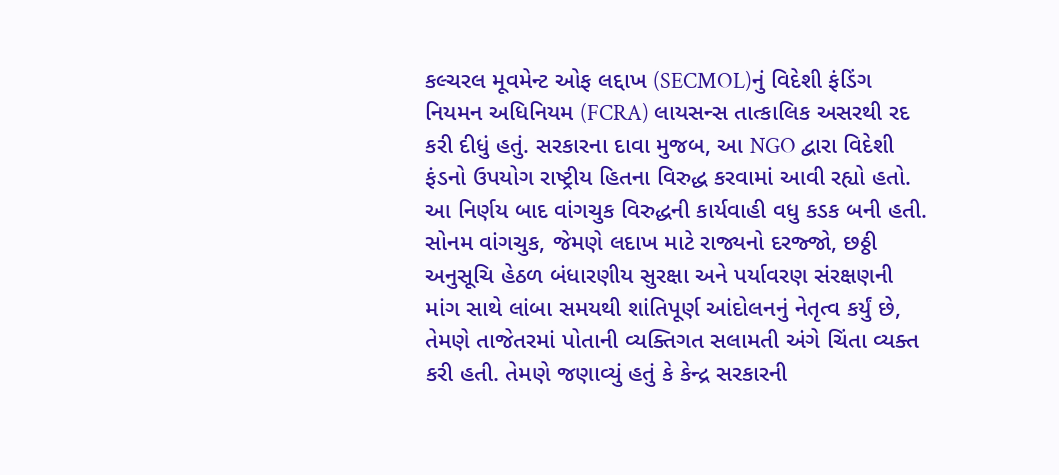કલ્ચરલ મૂવમેન્ટ ઓફ લદ્દાખ (SECMOL)નું વિદેશી ફંડિંગ નિયમન અધિનિયમ (FCRA) લાયસન્સ તાત્કાલિક અસરથી રદ કરી દીધું હતું. સરકારના દાવા મુજબ, આ NGO દ્વારા વિદેશી ફંડનો ઉપયોગ રાષ્ટ્રીય હિતના વિરુદ્ધ કરવામાં આવી રહ્યો હતો. આ નિર્ણય બાદ વાંગચુક વિરુદ્ધની કાર્યવાહી વધુ કડક બની હતી.
સોનમ વાંગચુક, જેમણે લદાખ માટે રાજ્યનો દરજ્જો, છઠ્ઠી અનુસૂચિ હેઠળ બંધારણીય સુરક્ષા અને પર્યાવરણ સંરક્ષણની માંગ સાથે લાંબા સમયથી શાંતિપૂર્ણ આંદોલનનું નેતૃત્વ કર્યું છે, તેમણે તાજેતરમાં પોતાની વ્યક્તિગત સલામતી અંગે ચિંતા વ્યક્ત કરી હતી. તેમણે જણાવ્યું હતું કે કેન્દ્ર સરકારની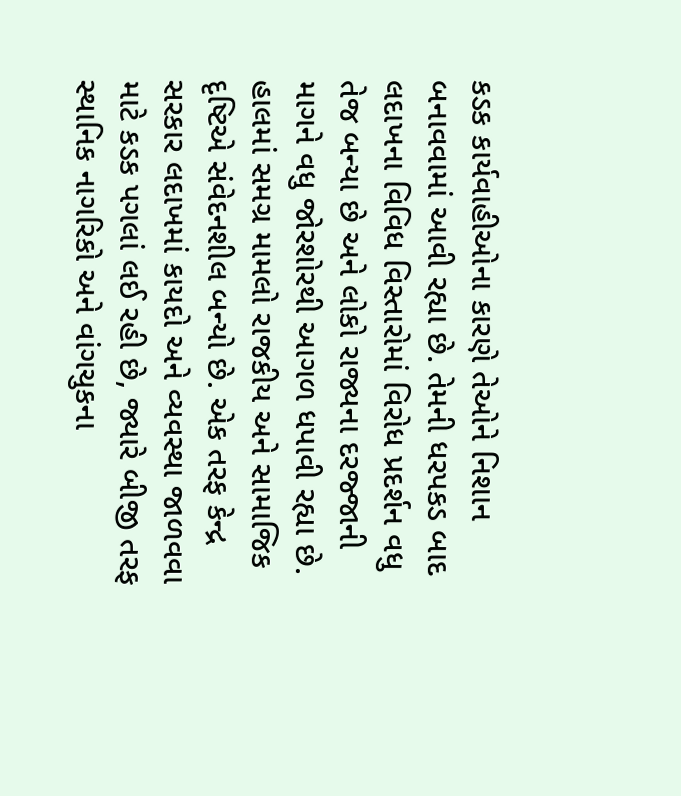કડક કાર્યવાહીઓના કારણે તેઓને નિશાન બનાવવામાં આવી રહ્યા છે. તેમની ધરપકડ બાદ લદાખના વિવિધ વિસ્તારોમાં વિરોધ પ્રદર્શન વધુ તેજ બન્યા છે અને લોકો રાજ્યના દરજ્જાની માગને વધુ જોરશોરથી આગળ ધપાવી રહ્યા છે.
હાલમાં સમગ્ર મામલો રાજકીય અને સામાજિક દૃષ્ટિએ સંવેદનશીલ બન્યો છે. એક તરફ કેન્દ્ર સરકાર લદાખમાં કાયદો અને વ્યવસ્થા જાળવવા માટે કડક પગલાં લઈ રહી છે, જ્યારે બીજી તરફ સ્થાનિક નાગરિકો અને વાંગચુકના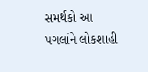સમર્થકો આ પગલાંને લોકશાહી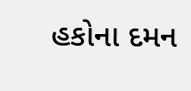હકોના દમન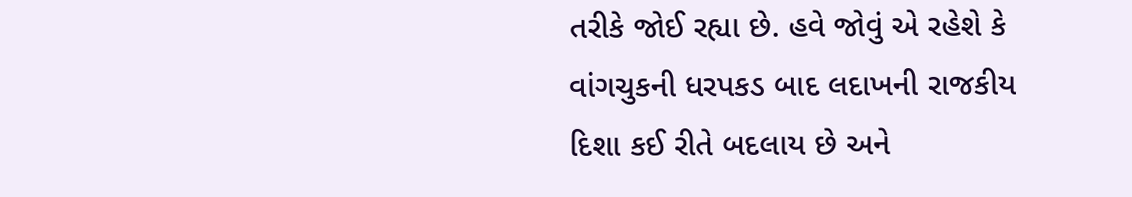તરીકે જોઈ રહ્યા છે. હવે જોવું એ રહેશે કે વાંગચુકની ધરપકડ બાદ લદાખની રાજકીય દિશા કઈ રીતે બદલાય છે અને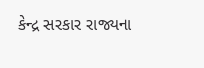કેન્દ્ર સરકાર રાજ્યના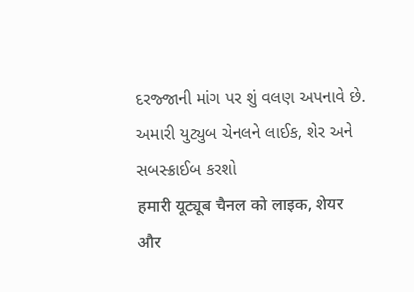દરજ્જાની માંગ પર શું વલણ અપનાવે છે.
અમારી યુટ્યુબ ચેનલને લાઈક, શેર અને સબસ્ક્રાઈબ કરશો
हमारी यूट्यूब चैनल को लाइक, शेयर और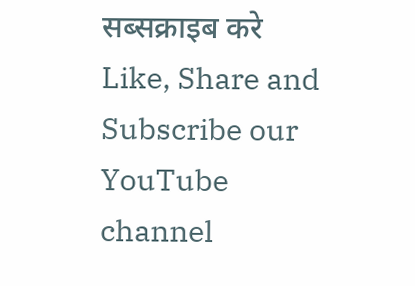सब्सक्राइब करे
Like, Share and Subscribe our YouTube channel